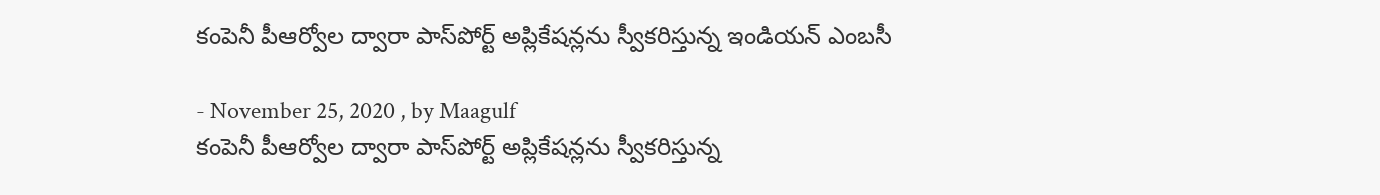కంపెనీ పీఆర్వోల ద్వారా పాస్‌పోర్ట్‌ అప్లికేషన్లను స్వీకరిస్తున్న ఇండియన్‌ ఎంబసీ

- November 25, 2020 , by Maagulf
కంపెనీ పీఆర్వోల ద్వారా పాస్‌పోర్ట్‌ అప్లికేషన్లను స్వీకరిస్తున్న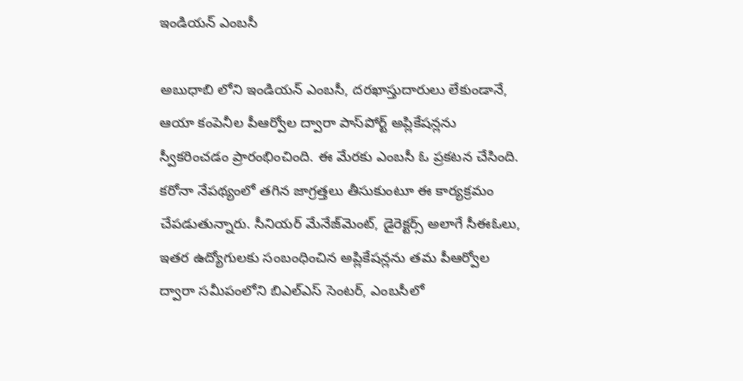ఇండియన్‌ ఎంబసీ

అబుధాబి లోని ఇండియన్ ఎంబసీ, దరఖాస్తుదారులు లేకుండానే, ఆయా కంపెనీల పీఆర్వోల ద్వారా పాస్‌పోర్ట్‌ అప్లికేషన్లను స్వీకరించడం ప్రారంభించింది. ఈ మేరకు ఎంబసీ ఓ ప్రకటన చేసింది. కరోనా నేపథ్యంలో తగిన జాగ్రత్తలు తీసుకుంటూ ఈ కార్యక్రమం చేపడుతున్నారు. సీనియర్‌ మేనేజ్‌మెంట్‌, డైరెక్టర్స్‌ అలాగే సీఈఓలు, ఇతర ఉద్యోగులకు సంబంధించిన అప్లికేషన్లను తమ పీఆర్వోల ద్వారా సమీపంలోని బిఎల్‌ఎస్‌ సెంటర్‌, ఎంబసీలో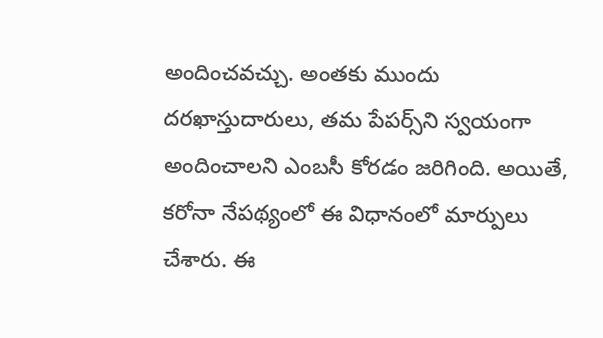అందించవచ్చు. అంతకు ముందు దరఖాస్తుదారులు, తమ పేపర్స్‌ని స్వయంగా అందించాలని ఎంబసీ కోరడం జరిగింది. అయితే, కరోనా నేపథ్యంలో ఈ విధానంలో మార్పులు చేశారు. ఈ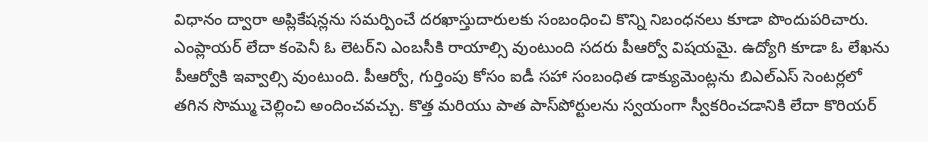విధానం ద్వారా అప్లికేషన్లను సమర్పించే దరఖాస్తుదారులకు సంబంధించి కొన్ని నిబంధనలు కూడా పొందుపరిచారు. ఎంప్లాయర్‌ లేదా కంపెనీ ఓ లెటర్‌ని ఎంబసీకి రాయాల్సి వుంటుంది సదరు పీఆర్వో విషయమై. ఉద్యోగి కూడా ఓ లేఖను పీఆర్వోకి ఇవ్వాల్సి వుంటుంది. పీఆర్వో, గుర్తింపు కోసం ఐడీ సహా సంబంధిత డాక్యుమెంట్లను బిఎల్‌ఎస్‌ సెంటర్లలో తగిన సొమ్ము చెల్లించి అందించవచ్చు. కొత్త మరియు పాత పాస్‌పోర్టులను స్వయంగా స్వీకరించడానికి లేదా కొరియర్‌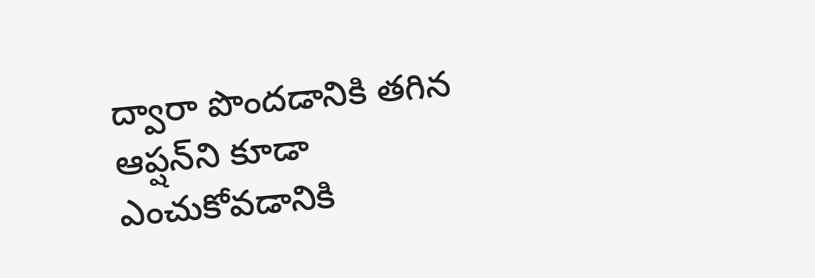ద్వారా పొందడానికి తగిన ఆప్షన్‌ని కూడా ఎంచుకోవడానికి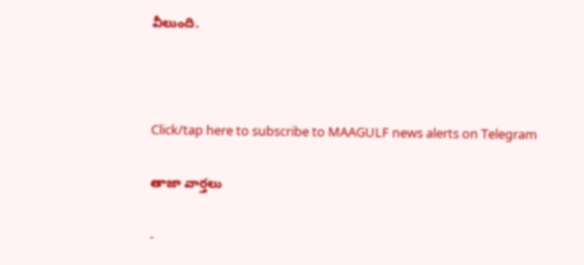వీలుంది.



Click/tap here to subscribe to MAAGULF news alerts on Telegram

తాజా వార్తలు

-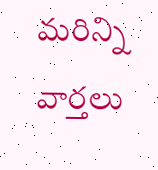మరిన్ని వార్తలు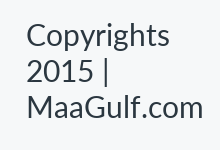Copyrights 2015 | MaaGulf.com